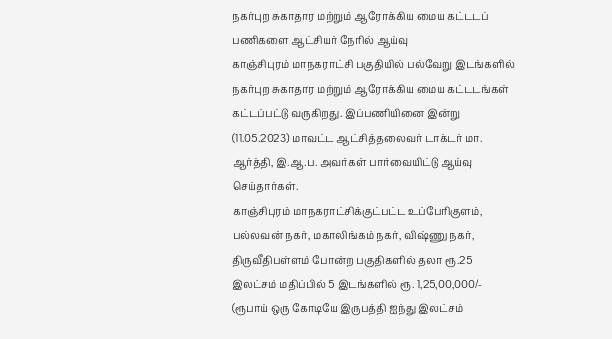நகர்புற சுகாதார மற்றும் ஆரோக்கிய மைய கட்டடப் பணிகளை ஆட்சியர் நேரில் ஆய்வு
காஞ்சிபுரம் மாநகராட்சி பகுதியில் பல்வேறு இடங்களில் நகர்புற சுகாதார மற்றும் ஆரோக்கிய மைய கட்டடங்கள் கட்டப்பட்டு வருகிறது. இப்பணியினை இன்று (11.05.2023) மாவட்ட ஆட்சித்தலைவர் டாக்டர் மா. ஆர்த்தி, இ.ஆ.ப. அவர்கள் பார்வையிட்டு ஆய்வு செய்தார்கள்.
காஞ்சிபுரம் மாநகராட்சிக்குட்பட்ட உப்பேரிகுளம், பல்லவன் நகர், மகாலிங்கம் நகர், விஷ்ணு நகர், திருவீதிபள்ளம் போன்ற பகுதிகளில் தலா ரூ.25 இலட்சம் மதிப்பில் 5 இடங்களில் ரூ. 1,25,00,000/- (ரூபாய் ஒரு கோடியே இருபத்தி ஐந்து இலட்சம்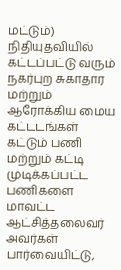மட்டும்) நிதியுதவியில் கட்டப்பட்டு வரும் நகர்புற சுகாதார மற்றும் ஆரோக்கிய மைய கட்டடங்கள் கட்டும் பணி மற்றும் கட்டி முடிக்கப்பட்ட பணிகளை மாவட்ட ஆட்சித்தலைவர் அவர்கள் பார்வையிட்டு,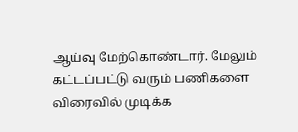ஆய்வு மேற்கொண்டார். மேலும் கட்டப்பட்டு வரும் பணிகளை விரைவில் முடிக்க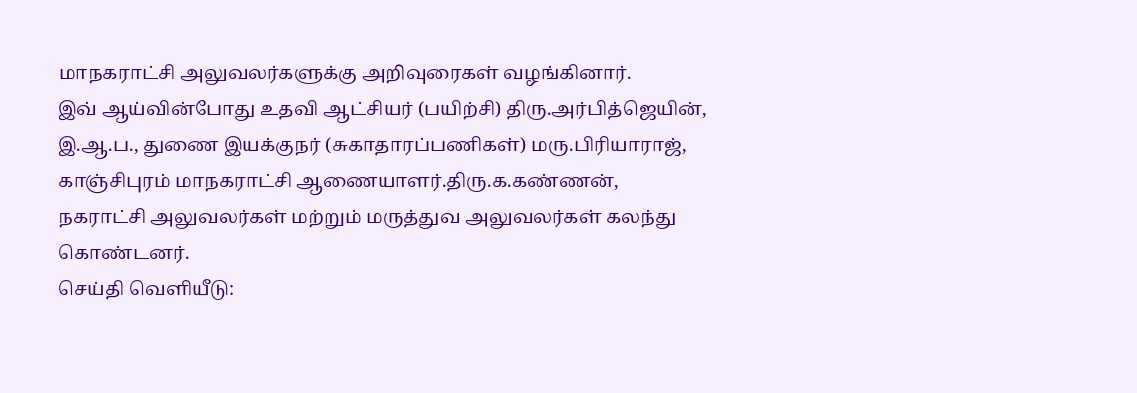மாநகராட்சி அலுவலர்களுக்கு அறிவுரைகள் வழங்கினார்.
இவ் ஆய்வின்போது உதவி ஆட்சியர் (பயிற்சி) திரு.அர்பித்ஜெயின், இ.ஆ.ப., துணை இயக்குநர் (சுகாதாரப்பணிகள்) மரு.பிரியாராஜ், காஞ்சிபுரம் மாநகராட்சி ஆணையாளர்.திரு.க.கண்ணன், நகராட்சி அலுவலர்கள் மற்றும் மருத்துவ அலுவலர்கள் கலந்து கொண்டனர்.
செய்தி வெளியீடு: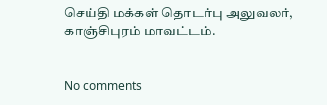செய்தி மக்கள் தொடர்பு அலுவலர், காஞ்சிபுரம் மாவட்டம்.


No comments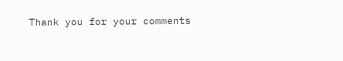Thank you for your comments